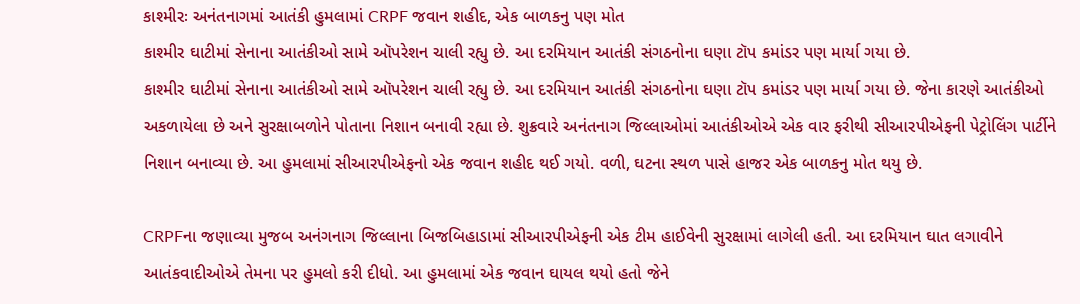કાશ્મીરઃ અનંતનાગમાં આતંકી હુમલામાં CRPF જવાન શહીદ, એક બાળકનુ પણ મોત
કાશ્મીર ઘાટીમાં સેનાના આતંકીઓ સામે ઑપરેશન ચાલી રહ્યુ છે. આ દરમિયાન આતંકી સંગઠનોના ઘણા ટૉપ કમાંડર પણ માર્યા ગયા છે.
કાશ્મીર ઘાટીમાં સેનાના આતંકીઓ સામે ઑપરેશન ચાલી રહ્યુ છે. આ દરમિયાન આતંકી સંગઠનોના ઘણા ટૉપ કમાંડર પણ માર્યા ગયા છે. જેના કારણે આતંકીઓ અકળાયેલા છે અને સુરક્ષાબળોને પોતાના નિશાન બનાવી રહ્યા છે. શુક્રવારે અનંતનાગ જિલ્લાઓમાં આતંકીઓએ એક વાર ફરીથી સીઆરપીએફની પેટ્રોલિંગ પાર્ટીને નિશાન બનાવ્યા છે. આ હુમલામાં સીઆરપીએફનો એક જવાન શહીદ થઈ ગયો. વળી, ઘટના સ્થળ પાસે હાજર એક બાળકનુ મોત થયુ છે.

CRPFના જણાવ્યા મુજબ અનંગનાગ જિલ્લાના બિજબિહાડામાં સીઆરપીએફની એક ટીમ હાઈવેની સુરક્ષામાં લાગેલી હતી. આ દરમિયાન ઘાત લગાવીને આતંકવાદીઓએ તેમના પર હુમલો કરી દીધો. આ હુમલામાં એક જવાન ઘાયલ થયો હતો જેને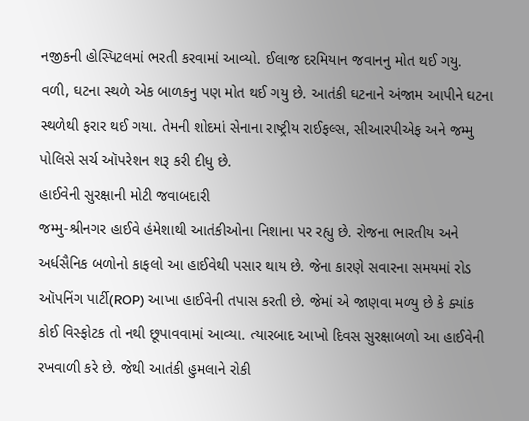નજીકની હોસ્પિટલમાં ભરતી કરવામાં આવ્યો. ઈલાજ દરમિયાન જવાનનુ મોત થઈ ગયુ. વળી, ઘટના સ્થળે એક બાળકનુ પણ મોત થઈ ગયુ છે. આતંકી ઘટનાને અંજામ આપીને ઘટના સ્થળેથી ફરાર થઈ ગયા. તેમની શોદમાં સેનાના રાષ્ટ્રીય રાઈફલ્સ, સીઆરપીએફ અને જમ્મુ પોલિસે સર્ચ ઑપરેશન શરૂ કરી દીધુ છે.
હાઈવેની સુરક્ષાની મોટી જવાબદારી
જમ્મુ-શ્રીનગર હાઈવે હંમેશાથી આતંકીઓના નિશાના પર રહ્યુ છે. રોજના ભારતીય અને અર્ધસૈનિક બળોનો કાફલો આ હાઈવેથી પસાર થાય છે. જેના કારણે સવારના સમયમાં રોડ ઑપનિંગ પાર્ટી(ROP) આખા હાઈવેની તપાસ કરતી છે. જેમાં એ જાણવા મળ્યુ છે કે ક્યાંક કોઈ વિસ્ફોટક તો નથી છૂપાવવામાં આવ્યા. ત્યારબાદ આખો દિવસ સુરક્ષાબળો આ હાઈવેની રખવાળી કરે છે. જેથી આતંકી હુમલાને રોકી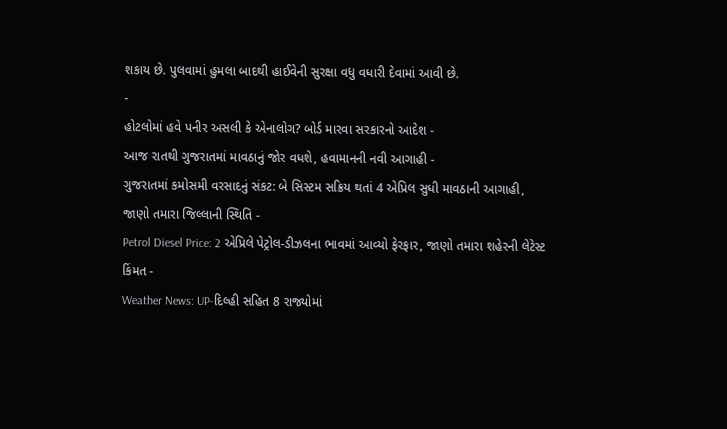શકાય છે. પુલવામાં હુમલા બાદથી હાઈવેની સુરક્ષા વધુ વધારી દેવામાં આવી છે.
-
હોટલોમાં હવે પનીર અસલી કે એનાલોગ? બોર્ડ મારવા સરકારનો આદેશ -
આજ રાતથી ગુજરાતમાં માવઠાનું જોર વધશે, હવામાનની નવી આગાહી -
ગુજરાતમાં કમોસમી વરસાદનું સંકટ: બે સિસ્ટમ સક્રિય થતાં 4 એપ્રિલ સુધી માવઠાની આગાહી, જાણો તમારા જિલ્લાની સ્થિતિ -
Petrol Diesel Price: 2 એપ્રિલે પેટ્રોલ-ડીઝલના ભાવમાં આવ્યો ફેરફાર, જાણો તમારા શહેરની લેટેસ્ટ કિંમત -
Weather News: UP-દિલ્હી સહિત 8 રાજ્યોમાં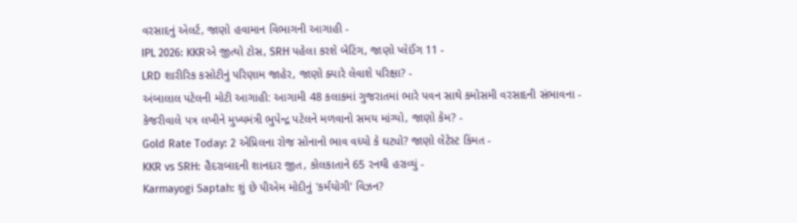વરસાદનું એલર્ટ, જાણો હવામાન વિભાગની આગાહી -
IPL 2026: KKRએ જીત્યો ટોસ, SRH પહેલા કરશે બેટિંગ, જાણો પ્લેઈંગ 11 -
LRD શારીરિક કસોટીનું પરિણામ જાહેર, જાણો ક્યારે લેવાશે પરિક્ષા? -
અંબાલાલ પટેલની મોટી આગાહી: આગામી 48 કલાકમાં ગુજરાતમાં ભારે પવન સાથે કમોસમી વરસાદની સંભાવના -
કેજરીવાલે પત્ર લખીને મુખ્યમંત્રી ભુપેન્દ્ર પટેલને મળવાનો સમય માંગ્યો, જાણો કેમ? -
Gold Rate Today: 2 એપ્રિલના રોજ સોનાનો ભાવ વધ્યો કે ઘટ્યો? જાણો લેટેસ્ટ કિંમત -
KKR vs SRH: હૈદરાબાદની શાનદાર જીત, કોલકાતાને 65 રનથી હરાવ્યું -
Karmayogi Saptah: શું છે પીએમ મોદીનું 'કર્મયોગી' વિઝન?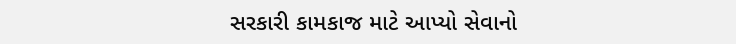સરકારી કામકાજ માટે આપ્યો સેવાનો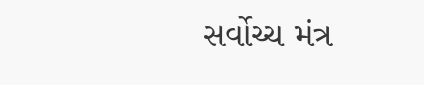સર્વોચ્ચ મંત્ર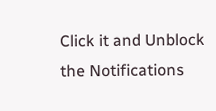Click it and Unblock the Notifications